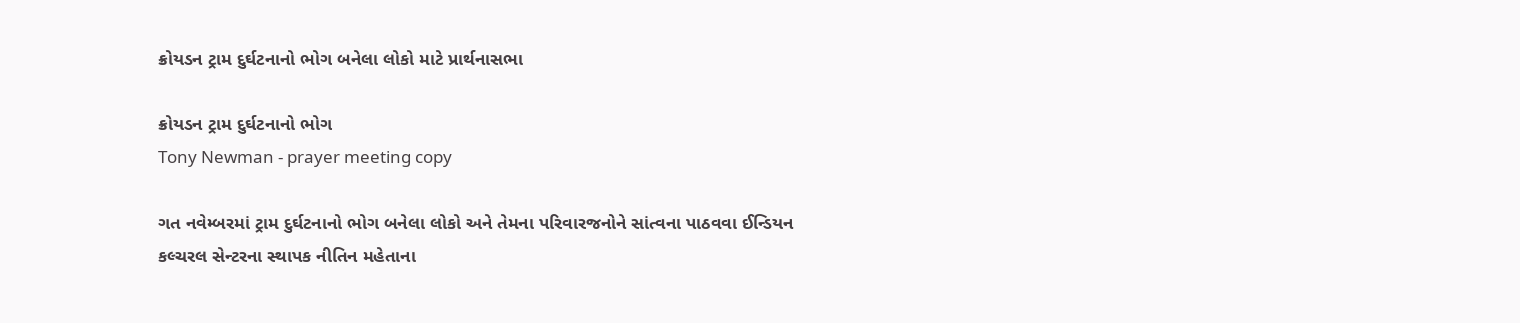ક્રોયડન ટ્રામ દુર્ઘટનાનો ભોગ બનેલા લોકો માટે પ્રાર્થનાસભા

ક્રોયડન ટ્રામ દુર્ઘટનાનો ભોગ
Tony Newman - prayer meeting copy

ગત નવેમ્બરમાં ટ્રામ દુર્ઘટનાનો ભોગ બનેલા લોકો અને તેમના પરિવારજનોને સાંત્વના પાઠવવા ઈન્ડિયન કલ્ચરલ સેન્ટરના સ્થાપક નીતિન મહેતાના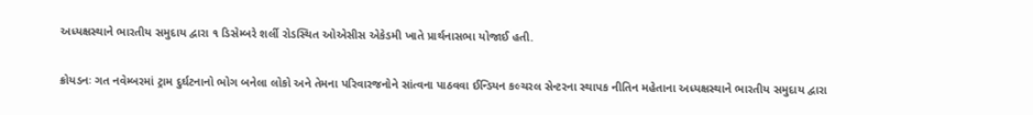અધ્યક્ષસ્થાને ભારતીય સમુદાય દ્વારા ૧ ડિસેમ્બરે શર્લી રોડસ્થિત ઓએસીસ એકેડમી ખાતે પ્રાર્થનાસભા યોજાઈ હતી.

ક્રોયડનઃ ગત નવેમ્બરમાં ટ્રામ દુર્ઘટનાનો ભોગ બનેલા લોકો અને તેમના પરિવારજનોને સાંત્વના પાઠવવા ઈન્ડિયન કલ્ચરલ સેન્ટરના સ્થાપક નીતિન મહેતાના અધ્યક્ષસ્થાને ભારતીય સમુદાય દ્વારા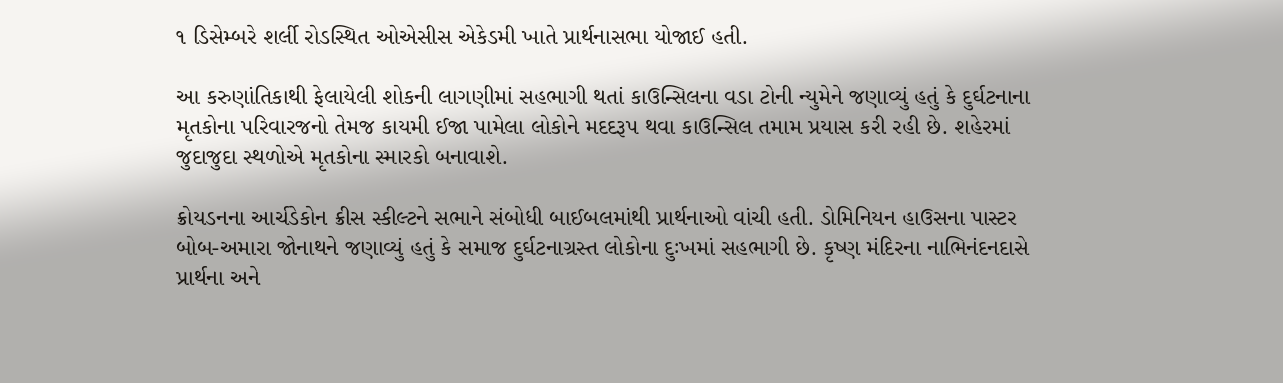૧ ડિસેમ્બરે શર્લી રોડસ્થિત ઓએસીસ એકેડમી ખાતે પ્રાર્થનાસભા યોજાઈ હતી.

આ કરુણાંતિકાથી ફેલાયેલી શોકની લાગણીમાં સહભાગી થતાં કાઉન્સિલના વડા ટોની ન્યુમેને જણાવ્યું હતું કે દુર્ઘટનાના મૃતકોના પરિવારજનો તેમજ કાયમી ઈજા પામેલા લોકોને મદદરૂપ થવા કાઉન્સિલ તમામ પ્રયાસ કરી રહી છે. શહેરમાં જુદાજુદા સ્થળોએ મૃતકોના સ્મારકો બનાવાશે.

ક્રોયડનના આર્ચડેકોન ક્રીસ સ્કીલ્ટને સભાને સંબોધી બાઈબલમાંથી પ્રાર્થનાઓ વાંચી હતી. ડોમિનિયન હાઉસના પાસ્ટર બોબ-અમારા જોનાથને જણાવ્યું હતું કે સમાજ દુર્ઘટનાગ્રસ્ત લોકોના દુઃખમાં સહભાગી છે. કૃષ્ણ મંદિરના નાભિનંદનદાસે પ્રાર્થના અને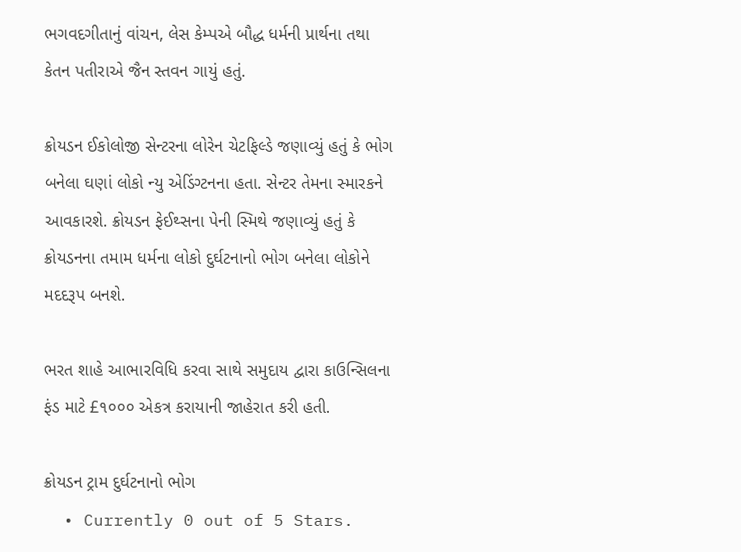ભગવદગીતાનું વાંચન, લેસ કેમ્પએ બૌદ્ધ ધર્મની પ્રાર્થના તથા કેતન પતીરાએ જૈન સ્તવન ગાયું હતું.

ક્રોયડન ઈકોલોજી સેન્ટરના લોરેન ચેટફિલ્ડે જણાવ્યું હતું કે ભોગ બનેલા ઘણાં લોકો ન્યુ એડિંગ્ટનના હતા. સેન્ટર તેમના સ્મારકને આવકારશે. ક્રોયડન ફેઈથ્સના પેની સ્મિથે જણાવ્યું હતું કે ક્રોયડનના તમામ ધર્મના લોકો દુર્ઘટનાનો ભોગ બનેલા લોકોને મદદરૂપ બનશે.

ભરત શાહે આભારવિધિ કરવા સાથે સમુદાય દ્વારા કાઉન્સિલના ફંડ માટે £૧૦૦૦ એકત્ર કરાયાની જાહેરાત કરી હતી.

ક્રોયડન ટ્રામ દુર્ઘટનાનો ભોગ
  • Currently 0 out of 5 Stars.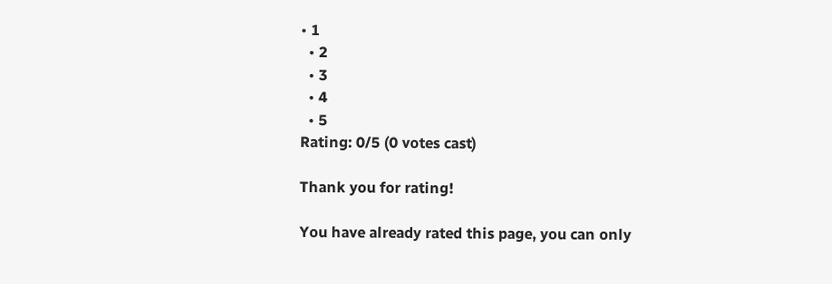• 1
  • 2
  • 3
  • 4
  • 5
Rating: 0/5 (0 votes cast)

Thank you for rating!

You have already rated this page, you can only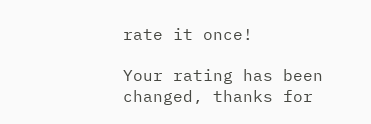rate it once!

Your rating has been changed, thanks for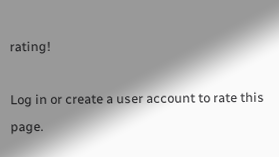rating!

Log in or create a user account to rate this page.